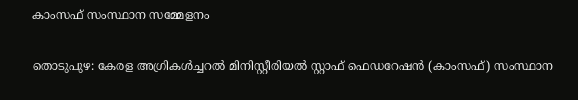കാംസഫ് സംസ്ഥാന സമ്മേളനം

തൊടുപുഴ: കേരള അഗ്രികൾച്ചറൽ മിനിസ്റ്റീരിയൽ സ്റ്റാഫ് ഫെഡറേഷൻ (കാംസഫ്) സംസ്ഥാന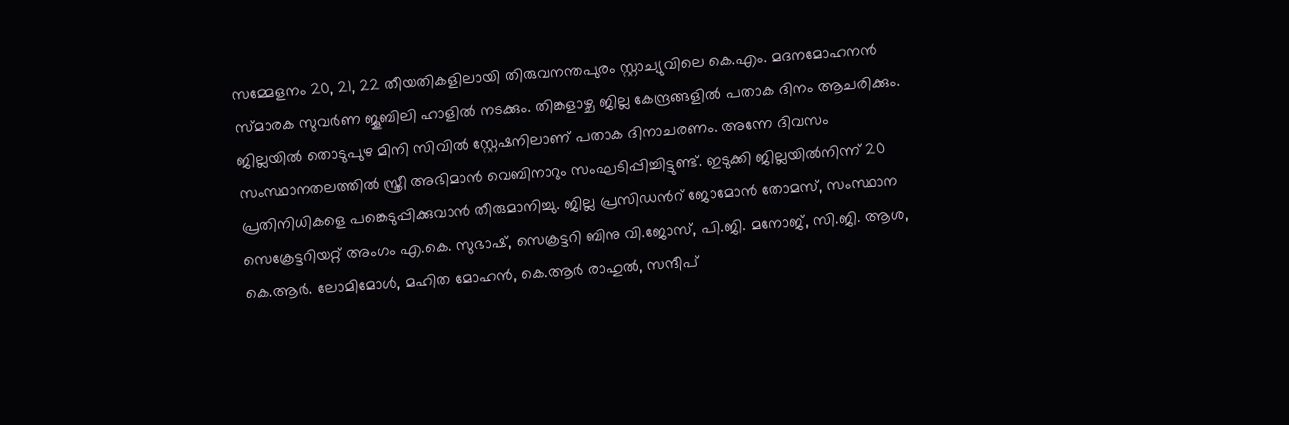സമ്മേളനം 20, 21, 22 തീയതികളിലായി തിരുവനന്തപുരം സ്റ്റാച്യുവിലെ കെ.എം. മദനമോഹനൻ സ്മാരക സുവർണ ജൂബിലി ഹാളിൽ നടക്കും. തിങ്കളാഴ്ച ജില്ല കേന്ദ്രങ്ങളിൽ പതാക ദിനം ആചരിക്കും. ജില്ലയിൽ തൊടുപുഴ മിനി സിവിൽ സ്റ്റേഷനിലാണ് പതാക ദിനാചരണം. അന്നേ ദിവസം സംസ്ഥാനതലത്തിൽ സ്ത്രീ അഭിമാൻ വെബിനാറും സംഘടിപ്പിച്ചിട്ടുണ്ട്. ഇടുക്കി ജില്ലയിൽനിന്ന് 20 പ്രതിനിധികളെ പങ്കെടുപ്പിക്കുവാൻ തീരുമാനിച്ചു. ജില്ല പ്രസിഡൻറ് ജോമോൻ തോമസ്, സംസ്ഥാന സെക്രേട്ടറിയറ്റ് അംഗം എ.കെ. സുഭാഷ്, സെക്രട്ടറി ബിനു വി.ജോസ്, പി.ജി. മനോജ്, സി.ജി. ആശ, കെ.ആർ. ലോമിമോൾ, മഹിത മോഹൻ, കെ.ആർ രാഹുൽ, സന്ദീപ്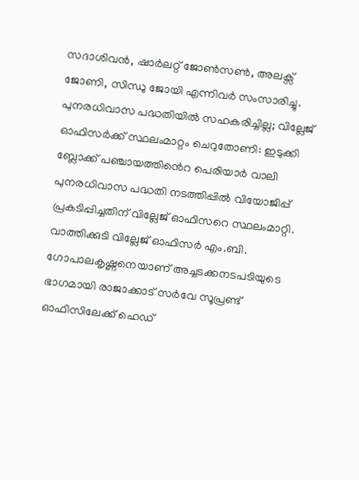സദാശിവൻ, ഷാർലറ്റ് ജോൺസൺ, അലക്സ് ജോണി, സിന്ധു ജോയി എന്നിവർ സംസാരിച്ചു. പുനരധിവാസ പദ്ധതിയിൽ സഹകരിച്ചില്ല; വില്ലേജ് ഓഫിസർക്ക് സ്ഥലംമാറ്റം ചെറുതോണി: ഇടുക്കി ബ്ലോക്ക് പഞ്ചായത്തിൻെറ പെരിയാർ വാലി പുനരധിവാസ പദ്ധതി നടത്തിപ്പിൽ വിയോജിപ്പ് പ്രകടിപ്പിച്ചതിന് വില്ലേജ് ഓഫിസറെ സ്ഥലംമാറ്റി. വാത്തിക്കുടി വില്ലേജ് ഓഫിസർ എം.ബി. ഗോപാലകൃഷ്ണനെയാണ് അച്ചടക്കനടപടിയുടെ ഭാഗമായി രാജാക്കാട് സർവേ സൂപ്രണ്ട് ഓഫിസിലേക്ക് ഹെഡ്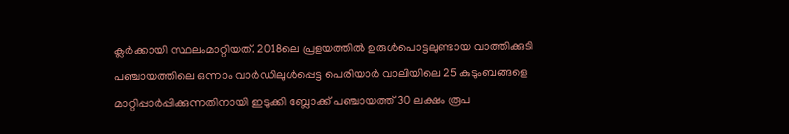ക്ലർക്കായി സ്ഥലംമാറ്റിയത്. 2018ലെ പ്രളയത്തിൽ ഉരുൾപൊട്ടലുണ്ടായ വാത്തിക്കുടി പഞ്ചായത്തിലെ ഒന്നാം വാർഡിലുൾപ്പെട്ട പെരിയാർ വാലിയിലെ 25 കുടുംബങ്ങളെ മാറ്റിപ്പാർപ്പിക്കുന്നതിനായി ഇടുക്കി ബ്ലോക്ക് പഞ്ചായത്ത് 30 ലക്ഷം രൂപ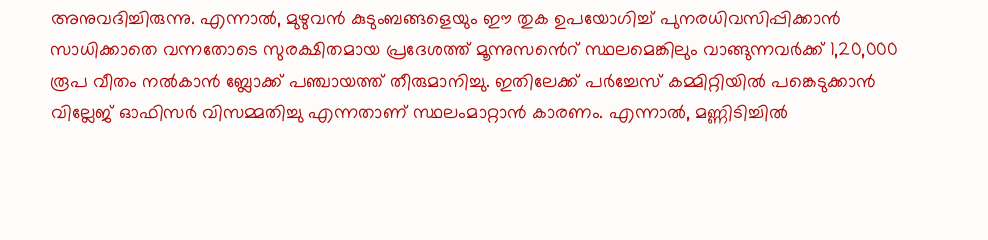അനുവദിച്ചിരുന്നു. എന്നാൽ, മുഴുവൻ കുടുംബങ്ങളെയും ഈ തുക ഉപയോഗിച്ച് പുനരധിവസിപ്പിക്കാൻ സാധിക്കാതെ വന്നതോടെ സുരക്ഷിതമായ പ്രദേശത്ത് മൂന്നുസൻെറ് സ്ഥലമെങ്കിലും വാങ്ങുന്നവർക്ക് 1,20,000 രൂപ വീതം നൽകാൻ ബ്ലോക്ക് പഞ്ചായത്ത് തീരുമാനിച്ചു. ഇതിലേക്ക് പർച്ചേസ് കമ്മിറ്റിയിൽ പങ്കെടുക്കാൻ വില്ലേജ് ഓഫിസർ വിസമ്മതിച്ചു എന്നതാണ് സ്ഥലംമാറ്റാൻ കാരണം. എന്നാൽ, മണ്ണിടിച്ചിൽ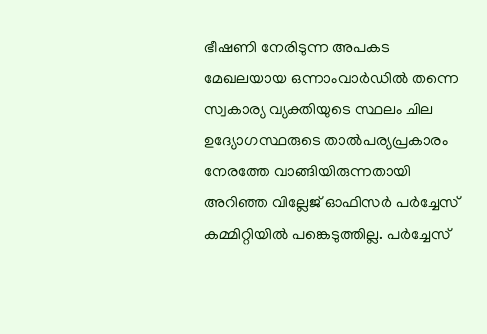ഭീഷണി നേരിടുന്ന അപകട മേഖലയായ ഒന്നാംവാർഡിൽ തന്നെ സ്വകാര്യ വ്യക്തിയുടെ സ്ഥലം ചില ഉദ്യോഗസ്ഥരുടെ താൽപര്യപ്രകാരം നേരത്തേ വാങ്ങിയിരുന്നതായി അറിഞ്ഞ വില്ലേജ് ഓഫിസർ പർച്ചേസ് കമ്മിറ്റിയിൽ പങ്കെടുത്തില്ല. പർച്ചേസ്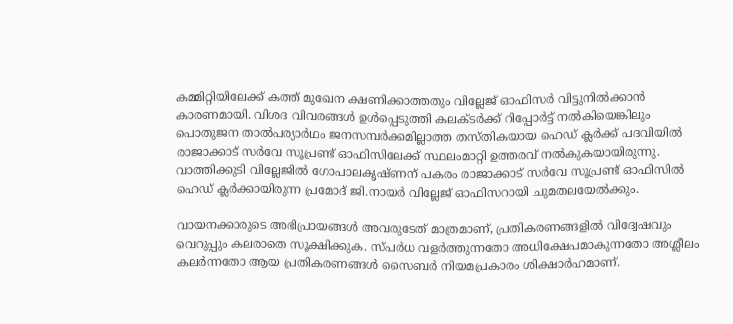കമ്മിറ്റിയിലേക്ക് കത്ത് മുഖേന ക്ഷണിക്കാത്തതും വില്ലേജ് ഓഫിസർ വിട്ടുനിൽക്കാൻ കാരണമായി. വിശദ വിവരങ്ങൾ ഉൾപ്പെടുത്തി കലക്ടർക്ക് റിപ്പോർട്ട് നൽകിയെങ്കിലും പൊതുജന താൽപര്യാർഥം ജനസമ്പർക്കമില്ലാത്ത തസ്തികയായ ഹെഡ് ക്ലർക്ക് പദവിയിൽ രാജാക്കാട് സർവേ സൂപ്രണ്ട് ഓഫിസിലേക്ക് സ്ഥലംമാറ്റി ഉത്തരവ് നൽകുകയായിരുന്നു. വാത്തിക്കുടി വില്ലേജിൽ ഗോപാലകൃഷ്ണന് പകരം രാജാക്കാട് സർവേ സൂപ്രണ്ട് ഓഫിസിൽ ഹെഡ് ക്ലർക്കായിരുന്ന പ്രമോദ് ജി.നായർ വില്ലേജ് ഓഫിസറായി ചുമതലയേൽക്കും.

വായനക്കാരുടെ അഭിപ്രായങ്ങള്‍ അവരുടേത് മാത്രമാണ്, പ്രതികരണങ്ങളിൽ വിദ്വേഷവും വെറുപ്പും കലരാതെ സൂക്ഷിക്കുക. സ്പർധ വളർത്തുന്നതോ അധിക്ഷേപമാകുന്നതോ അശ്ലീലം കലർന്നതോ ആയ പ്രതികരണങ്ങൾ സൈബർ നിയമപ്രകാരം ശിക്ഷാർഹമാണ്.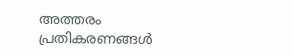അത്തരം പ്രതികരണങ്ങൾ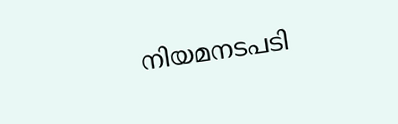നിയമനടപടി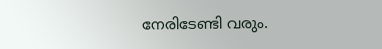നേരിടേണ്ടി വരും.